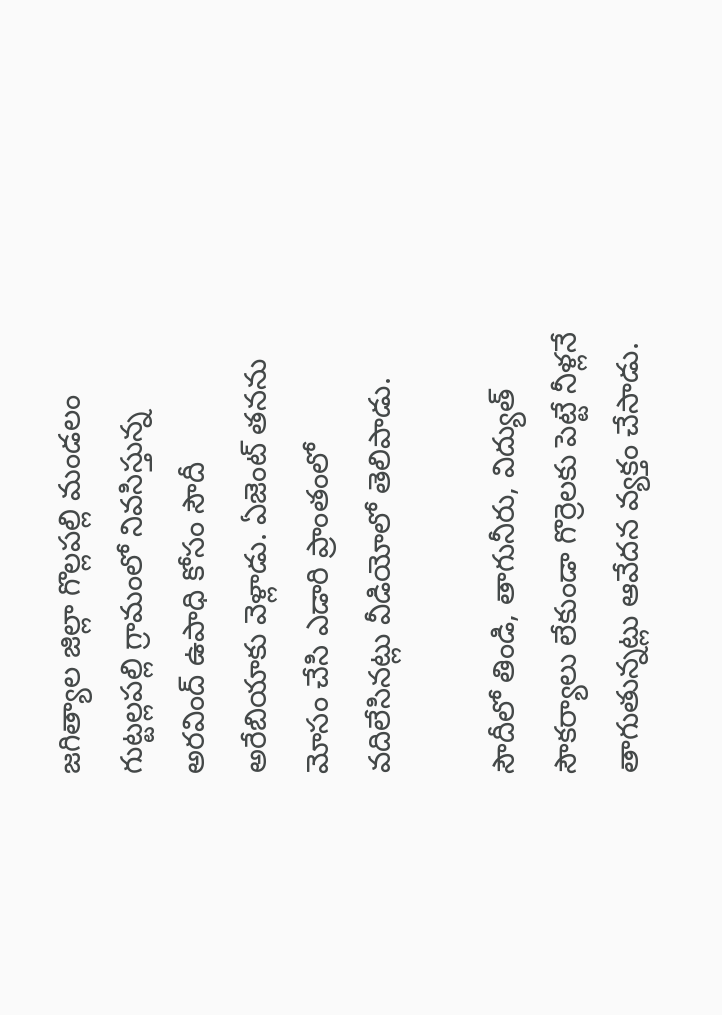జగిత్యాల జిల్లా గొల్లపల్లి మండలం గుట్టల్లపల్లి గ్రామంలో నివసిస్తున్న అరవింద్ ఉపాధి కోసం సౌదీ అరేబియాకు వెళ్లాడు. ఏజెంట్ తనను మోసం చేసి ఎడారి ప్రాంతంలో వదిలేసినట్లు వీడియోలో తెలిపాడు.

సౌదీలో తిండి, తాగునీరు, విద్యుత్ సౌకర్యాలు లేకుండా గొర్రెలకు పెట్టే నీళ్లనే తాగుతున్నట్లు ఆవేదన వ్యక్తం చేసాడు.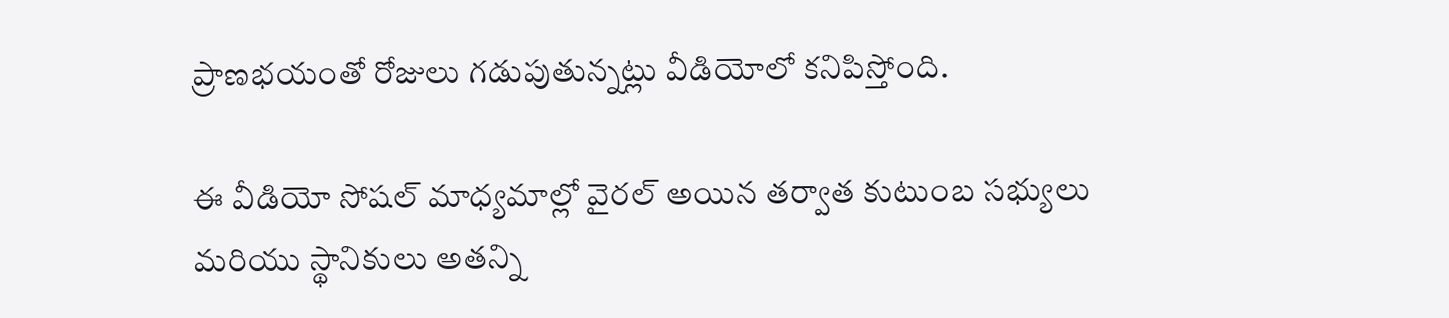ప్రాణభయంతో రోజులు గడుపుతున్నట్లు వీడియోలో కనిపిస్తోంది.

ఈ వీడియో సోషల్ మాధ్యమాల్లో వైరల్ అయిన తర్వాత కుటుంబ సభ్యులు మరియు స్థానికులు అతన్ని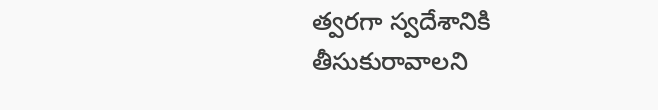త్వరగా స్వదేశానికి తీసుకురావాలని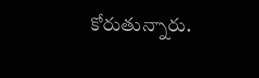కోరుతున్నారు.